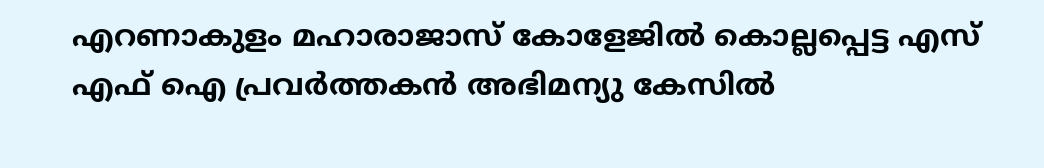എറണാകുളം മഹാരാജാസ് കോളേജിൽ കൊല്ലപ്പെട്ട എസ് എഫ് ഐ പ്രവർത്തകൻ അഭിമന്യു കേസിൽ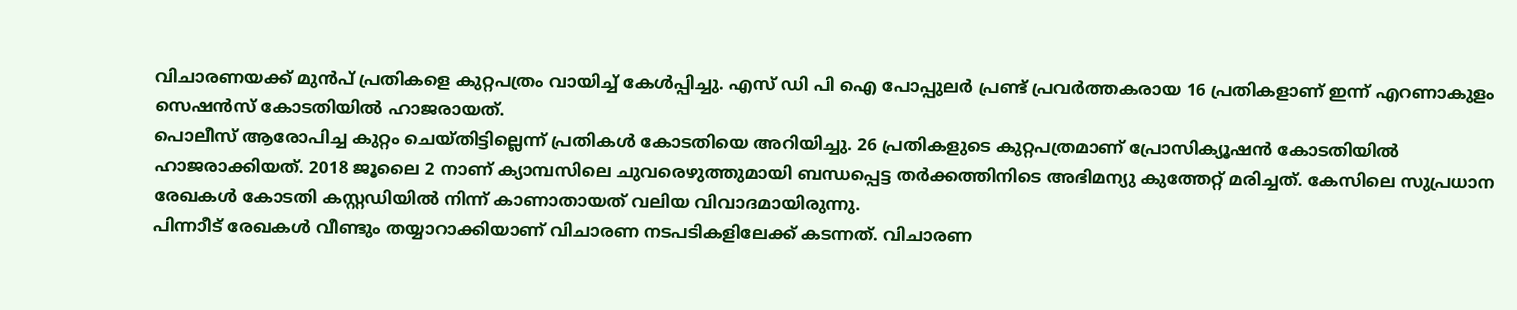വിചാരണയക്ക് മുൻപ് പ്രതികളെ കുറ്റപത്രം വായിച്ച് കേൾപ്പിച്ചു. എസ് ഡി പി ഐ പോപ്പുലർ പ്രണ്ട് പ്രവർത്തകരായ 16 പ്രതികളാണ് ഇന്ന് എറണാകുളം സെഷൻസ് കോടതിയിൽ ഹാജരായത്.
പൊലീസ് ആരോപിച്ച കുറ്റം ചെയ്തിട്ടില്ലെന്ന് പ്രതികൾ കോടതിയെ അറിയിച്ചു. 26 പ്രതികളുടെ കുറ്റപത്രമാണ് പ്രോസിക്യൂഷൻ കോടതിയിൽ ഹാജരാക്കിയത്. 2018 ജൂലൈ 2 നാണ് ക്യാമ്പസിലെ ചുവരെഴുത്തുമായി ബന്ധപ്പെട്ട തർക്കത്തിനിടെ അഭിമന്യു കുത്തേറ്റ് മരിച്ചത്. കേസിലെ സുപ്രധാന രേഖകൾ കോടതി കസ്റ്റഡിയിൽ നിന്ന് കാണാതായത് വലിയ വിവാദമായിരുന്നു.
പിന്നാീട് രേഖകൾ വീണ്ടും തയ്യാറാക്കിയാണ് വിചാരണ നടപടികളിലേക്ക് കടന്നത്. വിചാരണ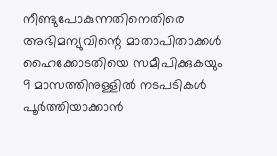നീണ്ടുപോകുന്നതിനെതിരെ അഭിമന്യുവിന്റെ മാതാപിതാക്കൾ ഹൈക്കോടതിയെ സമീപിക്കുകയും 9 മാസത്തിനുള്ളിൽ നടപടികൾ പൂർത്തിയാക്കാൻ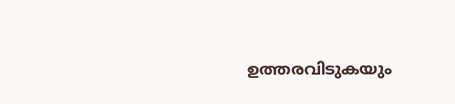ഉത്തരവിടുകയും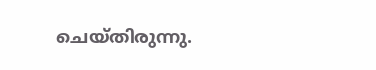ചെയ്തിരുന്നു.